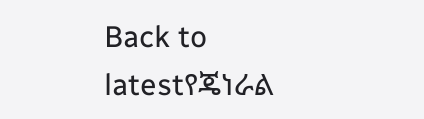Back to latestየጄነራል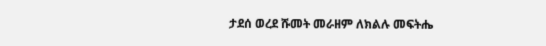ታደሰ ወረደ ሹመት መራዘም ለክልሉ መፍትሔ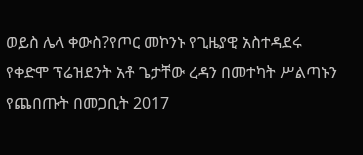ወይስ ሌላ ቀውስ?የጦር መኮንኑ የጊዜያዊ አስተዳደሩ የቀድሞ ፕሬዝደንት አቶ ጌታቸው ረዳን በመተካት ሥልጣኑን የጨበጡት በመጋቢት 2017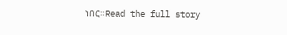ነበር።Read the full story